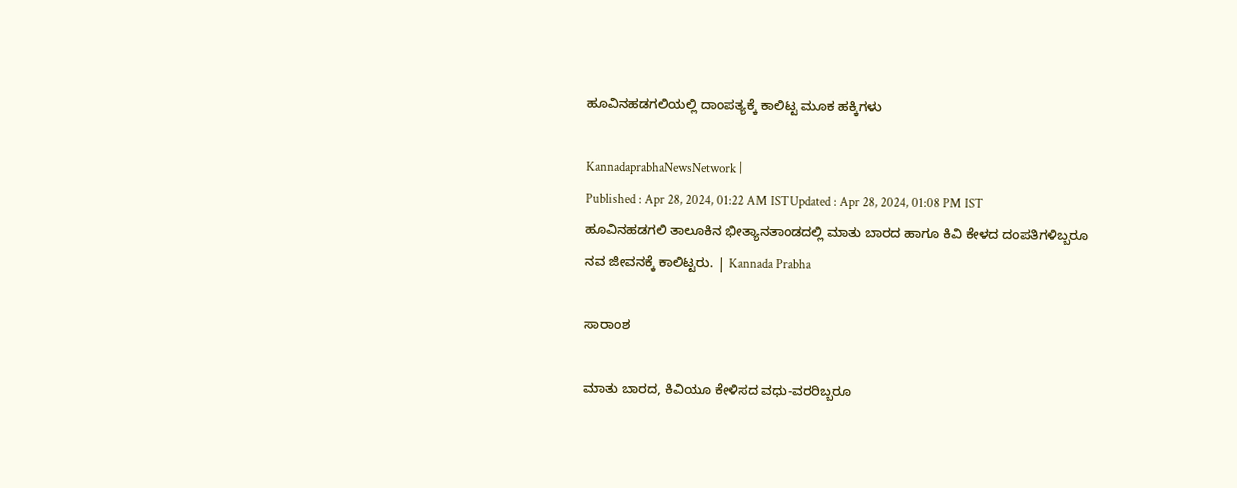ಹೂವಿನಹಡಗಲಿಯಲ್ಲಿ ದಾಂಪತ್ಯಕ್ಕೆ ಕಾಲಿಟ್ಟ ಮೂಕ ಹಕ್ಕಿಗಳು

KannadaprabhaNewsNetwork |
Published : Apr 28, 2024, 01:22 AM ISTUpdated : Apr 28, 2024, 01:08 PM IST
ಹೂವಿನಹಡಗಲಿ ತಾಲೂಕಿನ ಭೀತ್ಯಾನತಾಂಡದಲ್ಲಿ ಮಾತು ಬಾರದ ಹಾಗೂ ಕಿವಿ ಕೇಳದ ದಂಪತಿಗಳಿಬ್ಬರೂ ನವ ಜೀವನಕ್ಕೆ ಕಾಲಿಟ್ಟರು. | Kannada Prabha

ಸಾರಾಂಶ

ಮಾತು ಬಾರದ, ಕಿವಿಯೂ ಕೇಳಿಸದ ವಧು-ವರರಿಬ್ಬರೂ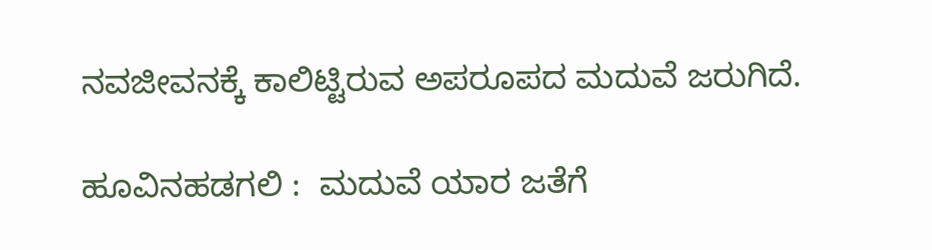ನವಜೀವನಕ್ಕೆ ಕಾಲಿಟ್ಟಿರುವ ಅಪರೂಪದ ಮದುವೆ ಜರುಗಿದೆ.

ಹೂವಿನಹಡಗಲಿ :  ಮದುವೆ ಯಾರ ಜತೆಗೆ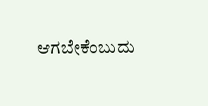ಆಗಬೇಕೆಂಬುದು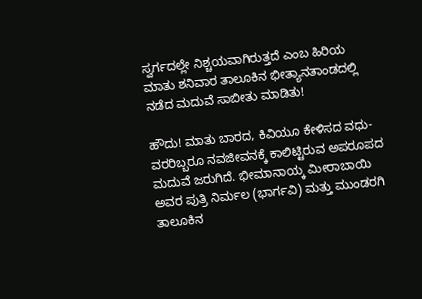ಸ್ವರ್ಗದಲ್ಲೇ ನಿಶ್ಚಯವಾಗಿರುತ್ತದೆ ಎಂಬ ಹಿರಿಯ ಮಾತು ಶನಿವಾರ ತಾಲೂಕಿನ ಭೀತ್ಯಾನತಾಂಡದಲ್ಲಿ ನಡೆದ ಮದುವೆ ಸಾಬೀತು ಮಾಡಿತು!

ಹೌದು! ಮಾತು ಬಾರದ, ಕಿವಿಯೂ ಕೇಳಿಸದ ವಧು-ವರರಿಬ್ಬರೂ ನವಜೀವನಕ್ಕೆ ಕಾಲಿಟ್ಟಿರುವ ಅಪರೂಪದ ಮದುವೆ ಜರುಗಿದೆ. ಭೀಮಾನಾಯ್ಕ ಮೀರಾಬಾಯಿ ಅವರ ಪುತ್ರಿ ನಿರ್ಮಲ (ಭಾರ್ಗವಿ) ಮತ್ತು ಮುಂಡರಗಿ ತಾಲೂಕಿನ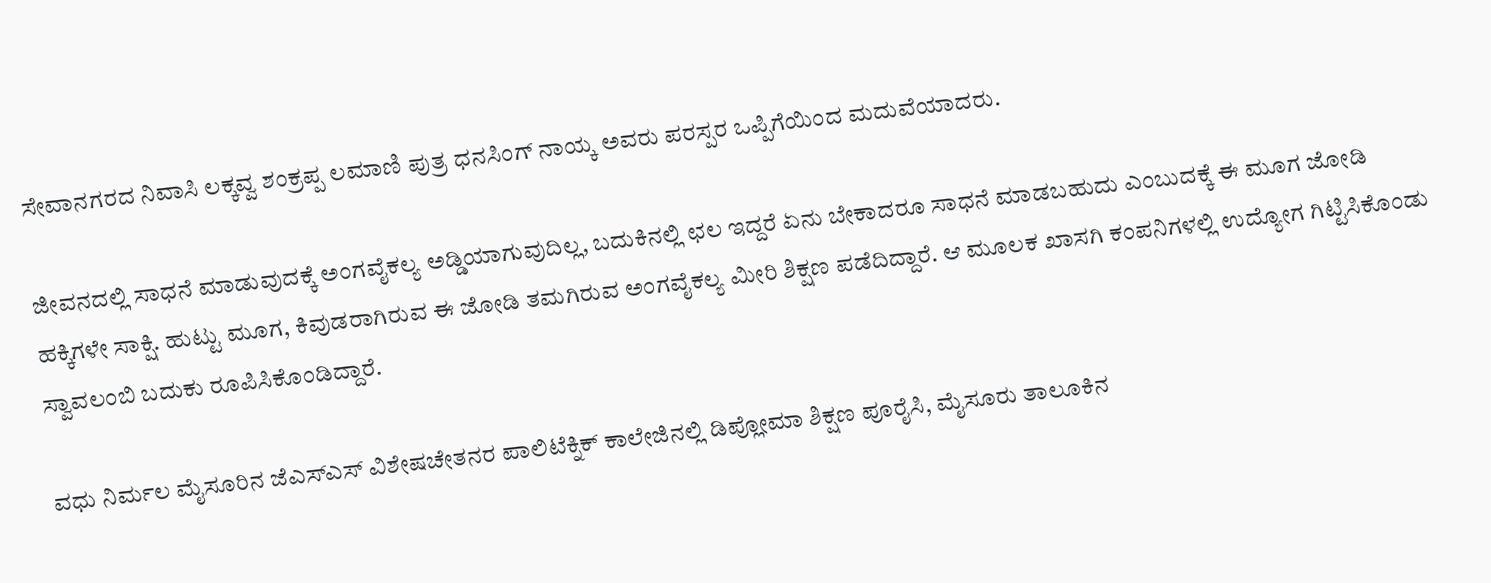ಸೇವಾನಗರದ ನಿವಾಸಿ ಲಕ್ಕವ್ವ ಶಂಕ್ರಪ್ಪ ಲಮಾಣಿ ಪುತ್ರ ಧನಸಿಂಗ್ ನಾಯ್ಕ ಅವರು ಪರಸ್ಪರ ಒಪ್ಪಿಗೆಯಿಂದ ಮದುವೆಯಾದರು.

ಜೀವನದಲ್ಲಿ ಸಾಧನೆ ಮಾಡುವುದಕ್ಕೆ ಅಂಗವೈಕಲ್ಯ ಅಡ್ಡಿಯಾಗುವುದಿಲ್ಲ, ಬದುಕಿನಲ್ಲಿ ಛಲ ಇದ್ದರೆ ಏನು ಬೇಕಾದರೂ ಸಾಧನೆ ಮಾಡಬಹುದು ಎಂಬುದಕ್ಕೆ ಈ ಮೂಗ ಜೋಡಿ ಹಕ್ಕಿಗಳೇ ಸಾಕ್ಷಿ. ಹುಟ್ಟು ಮೂಗ, ಕಿವುಡರಾಗಿರುವ ಈ ಜೋಡಿ ತಮಗಿರುವ ಅಂಗವೈಕಲ್ಯ ಮೀರಿ ಶಿಕ್ಷಣ ಪಡೆದಿದ್ದಾರೆ. ಆ ಮೂಲಕ ಖಾಸಗಿ ಕಂಪನಿಗಳಲ್ಲಿ ಉದ್ಯೋಗ ಗಿಟ್ಟಿಸಿಕೊಂಡು ಸ್ವಾವಲಂಬಿ ಬದುಕು ರೂಪಿಸಿಕೊಂಡಿದ್ದಾರೆ.

ವಧು ನಿರ್ಮಲ ಮೈಸೂರಿನ ಜೆಎಸ್ಎಸ್ ವಿಶೇಷಚೇತನರ ಪಾಲಿಟೆಕ್ನಿಕ್ ಕಾಲೇಜಿನಲ್ಲಿ ಡಿಪ್ಲೋಮಾ ಶಿಕ್ಷಣ ಪೂರೈಸಿ, ಮೈಸೂರು ತಾಲೂಕಿನ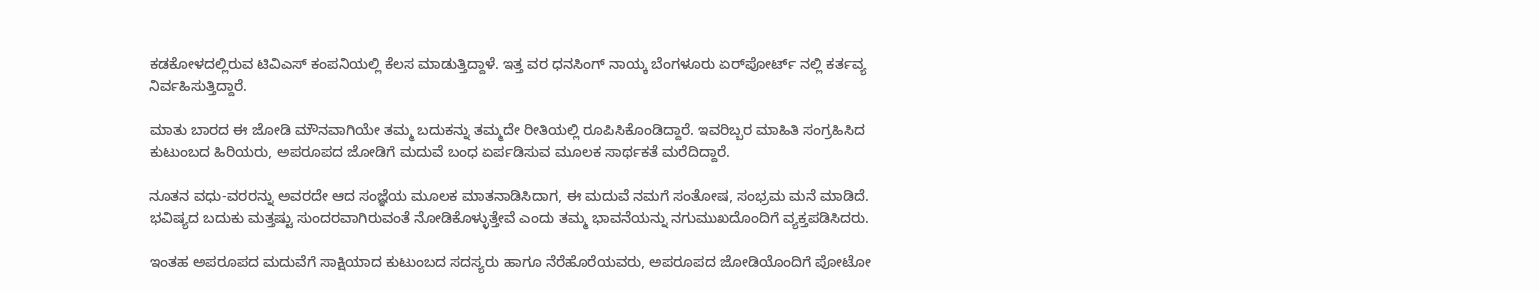ಕಡಕೋಳದಲ್ಲಿರುವ ಟಿವಿಎಸ್ ಕಂಪನಿಯಲ್ಲಿ ಕೆಲಸ ಮಾಡುತ್ತಿದ್ದಾಳೆ. ಇತ್ತ ವರ ಧನಸಿಂಗ್ ನಾಯ್ಕ ಬೆಂಗಳೂರು ಏರ್‌ಪೋರ್ಟ್ ನಲ್ಲಿ ಕರ್ತವ್ಯ ನಿರ್ವಹಿಸುತ್ತಿದ್ದಾರೆ.

ಮಾತು ಬಾರದ ಈ ಜೋಡಿ ಮೌನವಾಗಿಯೇ ತಮ್ಮ ಬದುಕನ್ನು ತಮ್ಮದೇ ರೀತಿಯಲ್ಲಿ ರೂಪಿಸಿಕೊಂಡಿದ್ದಾರೆ. ಇವರಿಬ್ಬರ ಮಾಹಿತಿ ಸಂಗ್ರಹಿಸಿದ ಕುಟುಂಬದ ಹಿರಿಯರು, ಅಪರೂಪದ ಜೋಡಿಗೆ ಮದುವೆ ಬಂಧ ಏರ್ಪಡಿಸುವ ಮೂಲಕ ಸಾರ್ಥಕತೆ ಮರೆದಿದ್ದಾರೆ.

ನೂತನ ವಧು-ವರರನ್ನು ಅವರದೇ ಆದ ಸಂಜ್ಞೆಯ ಮೂಲಕ ಮಾತನಾಡಿಸಿದಾಗ, ಈ ಮದುವೆ ನಮಗೆ ಸಂತೋಷ, ಸಂಭ್ರಮ ಮನೆ ಮಾಡಿದೆ. ಭವಿಷ್ಯದ ಬದುಕು ಮತ್ತಷ್ಟು ಸುಂದರವಾಗಿರುವಂತೆ ನೋಡಿಕೊಳ್ಳುತ್ತೇವೆ ಎಂದು ತಮ್ಮ ಭಾವನೆಯನ್ನು ನಗುಮುಖದೊಂದಿಗೆ ವ್ಯಕ್ತಪಡಿಸಿದರು.

ಇಂತಹ ಅಪರೂಪದ ಮದುವೆಗೆ ಸಾಕ್ಷಿಯಾದ ಕುಟುಂಬದ ಸದಸ್ಯರು ಹಾಗೂ ನೆರೆಹೊರೆಯವರು, ಅಪರೂಪದ ಜೋಡಿಯೊಂದಿಗೆ ಪೋಟೋ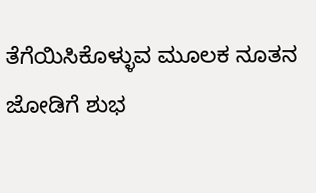ತೆಗೆಯಿಸಿಕೊಳ್ಳುವ ಮೂಲಕ ನೂತನ ಜೋಡಿಗೆ ಶುಭ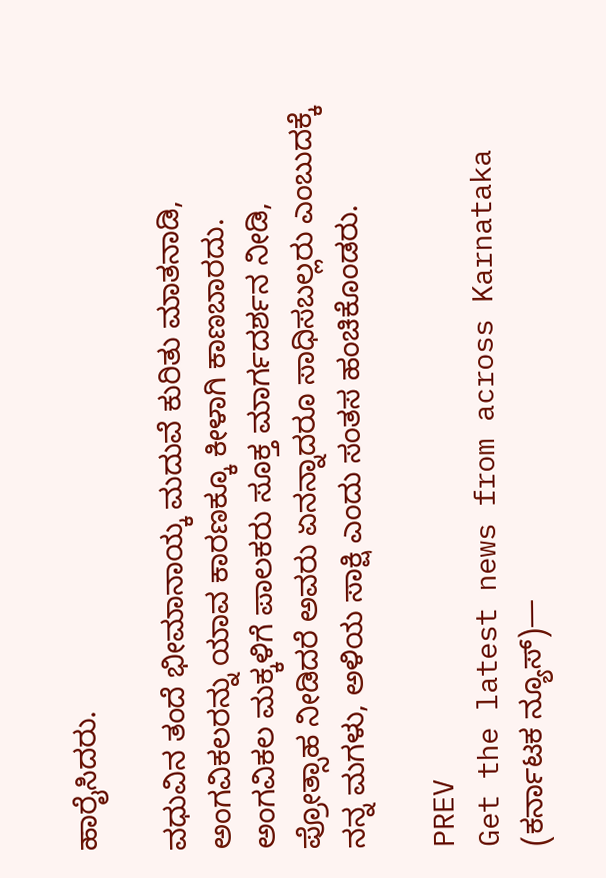ಹಾರೈಸಿದರು.

ವಧುವಿನ ತಂದೆ ಭೀಮಾನಾಯ್ಕ ಮದುವೆ ಕುರಿತು ಮಾತನಾಡಿ, ಅಂಗವಿಕಲರನ್ನು ಯಾವ ಕಾರಣಕ್ಕೂ ಕೀಳಾಗಿ ಕಾಣಬಾರದು. ಅಂಗವಿಕಲ ಮಕ್ಕಳಿಗೆ ಪಾಲಕರು ಸೂಕ್ತ ಮಾರ್ಗದರ್ಶನ ನೀಡಿ, ಪ್ರೋತ್ಸಾಹ ನೀಡಿದರೆ ಅವರು ಏನನ್ನಾದರೂ ಸಾಧಿಸಬಲ್ಲರು ಎಂಬುದಕ್ಕೆ ನನ್ನ ಮಗಳು, ಅಳಿಯ ಸಾಕ್ಷಿ ಎಂದು ಸಂತಸ ಹಂಚಿಕೊಂಡರು.

PREV
Get the latest news from across Karnataka (ಕರ್ನಾಟಕ ನ್ಯೂಸ್)—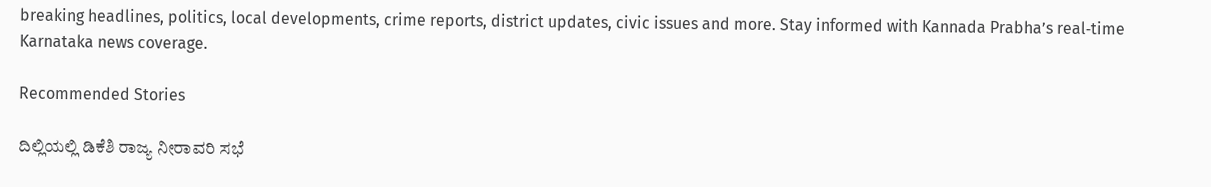breaking headlines, politics, local developments, crime reports, district updates, civic issues and more. Stay informed with Kannada Prabha’s real‑time Karnataka news coverage.

Recommended Stories

ದಿಲ್ಲಿಯಲ್ಲಿ ಡಿಕೆಶಿ ರಾಜ್ಯ ನೀರಾವರಿ ಸಭೆ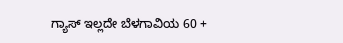ಗ್ಯಾಸ್ ಇಲ್ಲದೇ ಬೆಳಗಾವಿಯ 60 +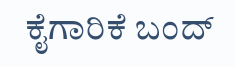ಕೈಗಾರಿಕೆ ಬಂದ್‌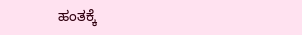ಹಂತಕ್ಕೆ